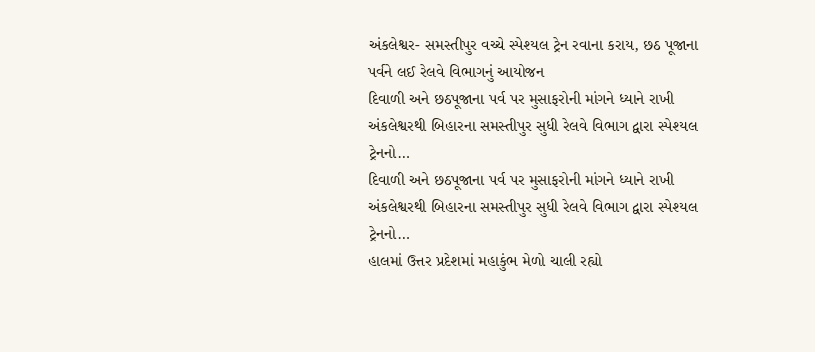અંકલેશ્વર- સમસ્તીપુર વચ્ચે સ્પેશ્યલ ટ્રેન રવાના કરાય, છઠ પૂજાના પર્વને લઈ રેલવે વિભાગનું આયોજન
દિવાળી અને છઠપૂજાના પર્વ પર મુસાફરોની માંગને ધ્યાને રાખી અંકલેશ્વરથી બિહારના સમસ્તીપુર સુધી રેલવે વિભાગ દ્વારા સ્પેશ્યલ ટ્રેનનો…
દિવાળી અને છઠપૂજાના પર્વ પર મુસાફરોની માંગને ધ્યાને રાખી અંકલેશ્વરથી બિહારના સમસ્તીપુર સુધી રેલવે વિભાગ દ્વારા સ્પેશ્યલ ટ્રેનનો…
હાલમાં ઉત્તર પ્રદેશમાં મહાકુંભ મેળો ચાલી રહ્યો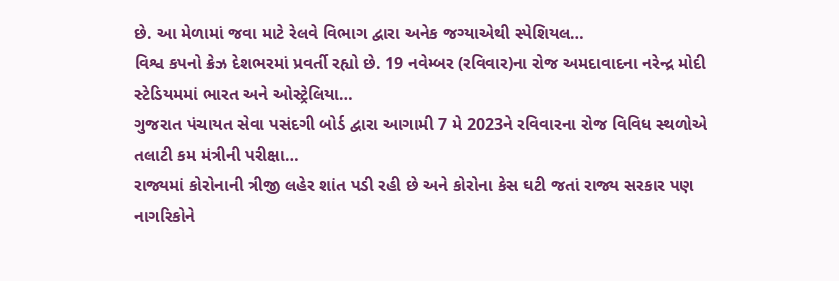છે. આ મેળામાં જવા માટે રેલવે વિભાગ દ્વારા અનેક જગ્યાએથી સ્પેશિયલ…
વિશ્વ કપનો ક્રેઝ દેશભરમાં પ્રવર્તી રહ્યો છે. 19 નવેમ્બર (રવિવાર)ના રોજ અમદાવાદના નરેન્દ્ર મોદી સ્ટેડિયમમાં ભારત અને ઓસ્ટ્રેલિયા…
ગુજરાત પંચાયત સેવા પસંદગી બોર્ડ દ્વારા આગામી 7 મે 2023ને રવિવારના રોજ વિવિધ સ્થળોએ તલાટી કમ મંત્રીની પરીક્ષા…
રાજ્યમાં કોરોનાની ત્રીજી લહેર શાંત પડી રહી છે અને કોરોના કેસ ઘટી જતાં રાજ્ય સરકાર પણ નાગરિકોને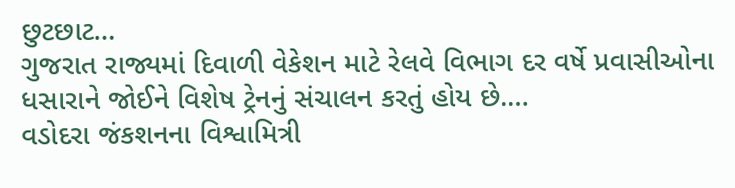છુટછાટ…
ગુજરાત રાજ્યમાં દિવાળી વેકેશન માટે રેલવે વિભાગ દર વર્ષે પ્રવાસીઓના ધસારાને જોઈને વિશેષ ટ્રેનનું સંચાલન કરતું હોય છે.…
વડોદરા જંકશનના વિશ્વામિત્રી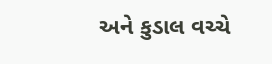અને કુડાલ વચ્ચે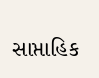સાપ્તાહિક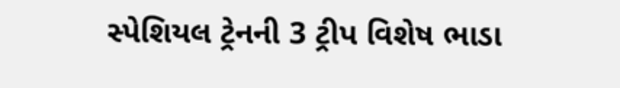સ્પેશિયલ ટ્રેનની 3 ટ્રીપ વિશેષ ભાડા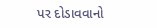પર દોડાવવાનો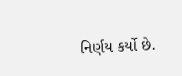નિર્ણય કર્યો છે.